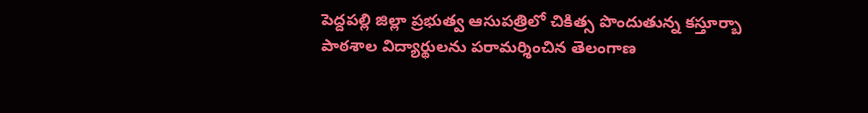పెద్దపల్లి జిల్లా ప్రభుత్వ ఆసుపత్రిలో చికిత్స పొందుతున్న కస్తూర్బా పాఠశాల విద్యార్థులను పరామర్శించిన తెలంగాణ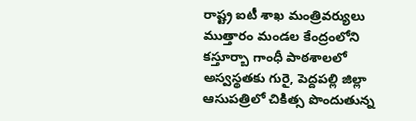రాష్ట్ర ఐటీ శాఖ మంత్రివర్యులు ముత్తారం మండల కేంద్రంలోని కస్తూర్బా గాంధీ పాఠశాలలో అస్వస్థతకు గురై, పెద్దపల్లి జిల్లా ఆసుపత్రిలో చికిత్స పొందుతున్న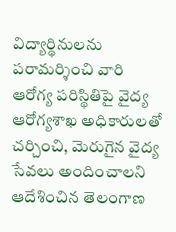విద్యార్థినులను పరామర్శించి వారి ఆరోగ్య పరిస్థితిపై వైద్య ఆరోగ్యశాఖ అధికారులతో చర్చించి, మెరుగైన వైద్య సేవలు అందించాలని ఆదేశించిన తెలంగాణ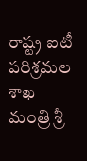రాష్ట్ర ఐటీ పరిశ్రమల శాఖ మంత్రి శ్రీ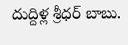దుద్దిళ్ల శ్రీధర్ బాబు.